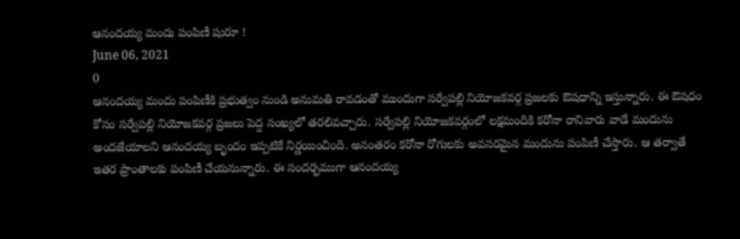ఆనందయ్య మందు పంపిణీ షురూ !
June 06, 2021
0
ఆనందయ్య మందు పంపిణీకి ప్రభుత్వం నుండి అనుమతి రావడంతో ముందుగా సర్వేపల్లి నియోజకవర్గ ప్రజలకు ఔషధాన్ని ఇస్తున్నారు. ఈ ఔషధం కోసం సర్వేపల్లి నియోజకవర్గ ప్రజలు పెద్ద సంఖ్యలో తరలివచ్చారు. సర్వేపల్లి నియోజకవర్గంలో లక్షమందికి కరోనా రానివారు వాడే మందును అందజేయాలని ఆనందయ్య బృందం ఇప్పటికే నిర్ణయించింది. అనంతరం కరోనా రోగులకు అవసరమైన మందును పంపిణీ చేస్తారు. ఆ తర్వాతే ఇతర ప్రాంతాలకు పంపిణీ చేయనున్నారు. ఈ సందర్భముగా ఆనందయ్య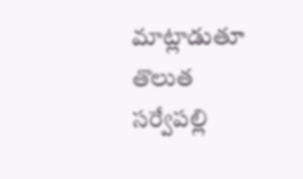మాట్లాడుతూ తొలుత సర్వేపల్లి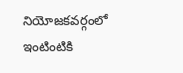నియోజకవర్గంలో ఇంటింటికి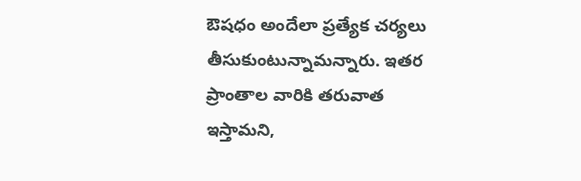ఔషధం అందేలా ప్రత్యేక చర్యలు తీసుకుంటున్నామన్నారు. ఇతర ప్రాంతాల వారికి తరువాత ఇస్తామని,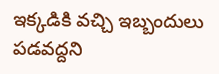ఇక్కడికి వచ్చి ఇబ్బందులు పడవద్దని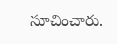సూచించారు.